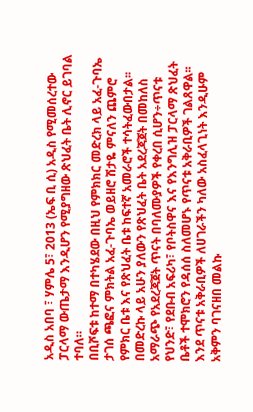አዲስ አበባ ፣ ሃምሌ 5፣ 2013 (ኤፍ ቢ ሲ) አዲስ የሚመሰረተው ፓርላማ ውጤታማ እንዲሆን የሚያግዘው ጽህፈት ቤት ሊኖር ይገባል ተባለ።
በቢሾፍቱ ከተማ በተካሄደው በዚህ የምክክር መድረክ ላይ አፈ-ጉባኤ ታገሰ ጫፎና ምክትል አፈ-ጉባኤ ወይዘሮ ሽታዬ ምናለን ጨምሮ የምክር ቤቱ እና የጽህፈት ቤቱ ከፍተኛ አመራሮች ተሳትፈውበታል፡፡
በመድረኩ ላይ አሁን ያለውን የጽህፈት ቤት አደረጃጀት በመከለስ አማራጭ የአደረጃጀት ጥናት በባለሙያዎች የቀረበ ሲሆን÷ጥናቱ የህንድ፣ የደቡብ አፍሪካ፣ የቦትስዋና እና የእንግሊዝ ፓርላማ ጽህፈት ቤቶች ተሞክሮን የዳሰሰ ስለመሆኑ የጥናቱ አቅራቢዎች ገልጸዋል፡፡
እንደ ጥናቱ አቅራቢዎች ለሀገራችን ካለው አስፈላጊነት እንዲሁም አቅምን ባገናዘበ መልኩ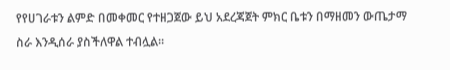የየሀገራቱን ልምድ በመቀመር የተዘጋጀው ይህ አደረጃጀት ምክር ቤቱን በማዘመን ውጤታማ ስራ እንዲሰራ ያስችለዋል ተብሏል፡፡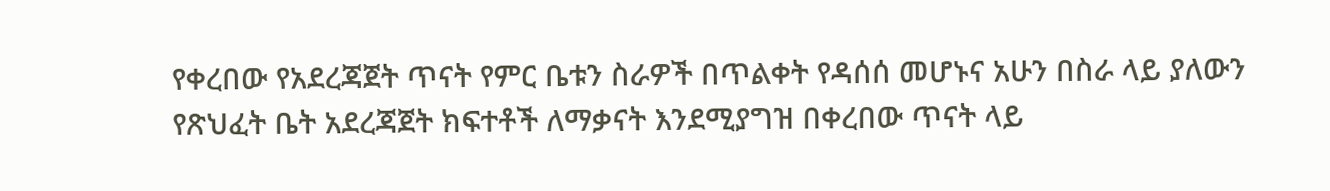የቀረበው የአደረጃጀት ጥናት የምር ቤቱን ስራዎች በጥልቀት የዳሰሰ መሆኑና አሁን በስራ ላይ ያለውን የጽህፈት ቤት አደረጃጀት ክፍተቶች ለማቃናት እንደሚያግዝ በቀረበው ጥናት ላይ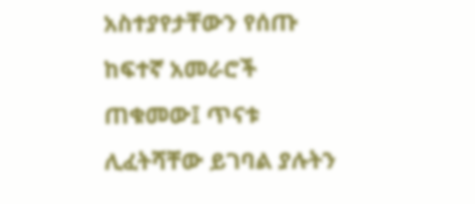አስተያየታቸውን የሰጡ ከፍተኛ አመራሮች ጠቁመው፤ ጥናቱ ሊፈትሻቸው ይገባል ያሉትን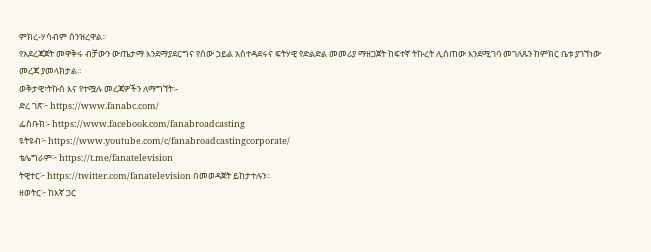ምክረ-ሃሳብም ሰንዝረዋል፡፡
የአደረጃጀት መዋቅሩ ብቻውን ውጤታማ እንደማያደርግና የሰው ኃይል አስተዳደሩና ፍትሃዊ የድልድል መመሪያ ማዘጋጀት ከፍተኛ ትኩረት ሊሰጠው እንደሚገባ መገለጹን ከምክር ቤቱ ያገኘነው መረጃ ያመላክታል።
ወቅታዊ፣ትኩስ እና የተሟሉ መረጃዎችን ለማግኘት፡-
ድረ ገጽ፦ https://www.fanabc.com/
ፌስቡክ፡- https://www.facebook.com/fanabroadcasting
ዩትዩብ፦ https://www.youtube.com/c/fanabroadcastingcorporate/
ቴሌግራም፦ https://t.me/fanatelevision
ትዊተር፦ https://twitter.com/fanatelevision በመወዳጀት ይከታተሉን፡፡
ዘወትር፦ ከእኛ ጋር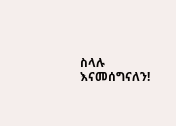ስላሉ እናመሰግናለን!